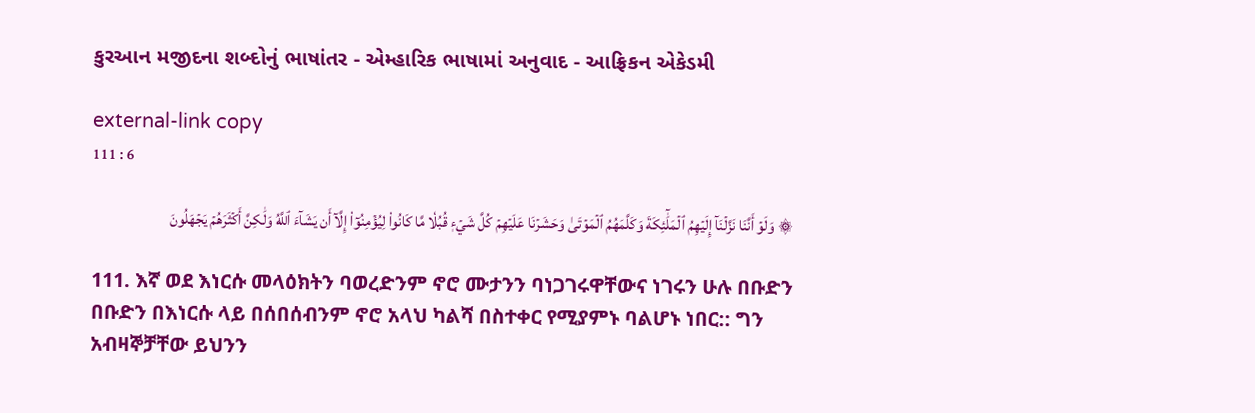કુરઆન મજીદના શબ્દોનું ભાષાંતર - એમ્હારિક ભાષામાં અનુવાદ - આફ્રિકન એકેડમી

external-link copy
111 : 6

۞ وَلَوۡ أَنَّنَا نَزَّلۡنَآ إِلَيۡهِمُ ٱلۡمَلَٰٓئِكَةَ وَكَلَّمَهُمُ ٱلۡمَوۡتَىٰ وَحَشَرۡنَا عَلَيۡهِمۡ كُلَّ شَيۡءٖ قُبُلٗا مَّا كَانُواْ لِيُؤۡمِنُوٓاْ إِلَّآ أَن يَشَآءَ ٱللَّهُ وَلَٰكِنَّ أَكۡثَرَهُمۡ يَجۡهَلُونَ

111. እኛ ወደ እነርሱ መላዕክትን ባወረድንም ኖሮ ሙታንን ባነጋገሩዋቸውና ነገሩን ሁሉ በቡድን በቡድን በእነርሱ ላይ በሰበሰብንም ኖሮ አላህ ካልሻ በስተቀር የሚያምኑ ባልሆኑ ነበር:: ግን አብዛኞቻቸው ይህንን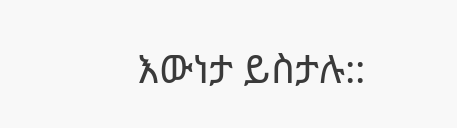እውነታ ይስታሉ::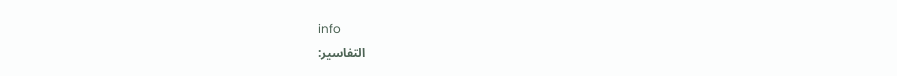info
التفاسير: